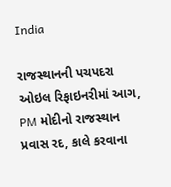India

રાજસ્થાનની પચપદરા ઓઇલ રિફાઇનરીમાં આગ, PM મોદીનો રાજસ્થાન પ્રવાસ રદ, કાલે કરવાના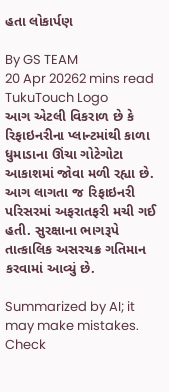હતા લોકાર્પણ

By GS TEAM
20 Apr 20262 mins read
TukuTouch Logo
આગ એટલી વિકરાળ છે કે રિફાઇનરીના પ્લાન્ટમાંથી કાળા ધુમાડાના ઊંચા ગોટેગોટા આકાશમાં જોવા મળી રહ્યા છે. આગ લાગતા જ રિફાઇનરી પરિસરમાં અફરાતફરી મચી ગઈ હતી. સુરક્ષાના ભાગરૂપે તાત્કાલિક અસરચક્ર ગતિમાન કરવામાં આવ્યું છે.

Summarized by AI; it may make mistakes. Check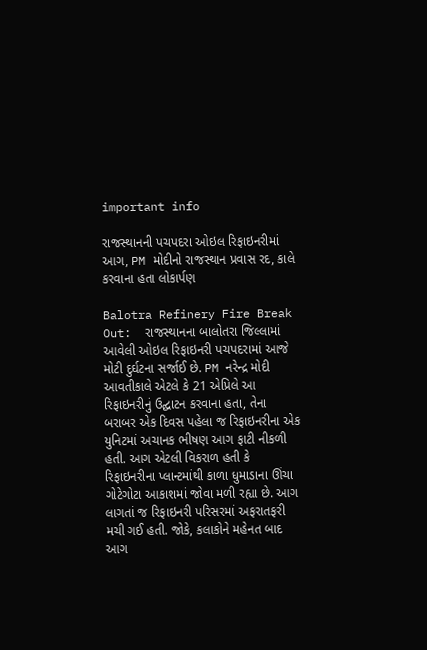important info

રાજસ્થાનની પચપદરા ઓઇલ રિફાઇનરીમાં આગ, PM મોદીનો રાજસ્થાન પ્રવાસ રદ, કાલે કરવાના હતા લોકાર્પણ

Balotra Refinery Fire Break Out:  રાજસ્થાનના બાલોતરા જિલ્લામાં આવેલી ઓઇલ રિફાઇનરી પચપદરામાં આજે મોટી દુર્ઘટના સર્જાઈ છે. PM નરેન્દ્ર મોદી આવતીકાલે એટલે કે 21 એપ્રિલે આ રિફાઇનરીનું ઉદ્ઘાટન કરવાના હતા, તેના બરાબર એક દિવસ પહેલા જ રિફાઇનરીના એક યુનિટમાં અચાનક ભીષણ આગ ફાટી નીકળી હતી. આગ એટલી વિકરાળ હતી કે રિફાઇનરીના પ્લાન્ટમાંથી કાળા ધુમાડાના ઊંચા ગોટેગોટા આકાશમાં જોવા મળી રહ્યા છે. આગ લાગતાં જ રિફાઇનરી પરિસરમાં અફરાતફરી મચી ગઈ હતી. જોકે, કલાકોને મહેનત બાદ આગ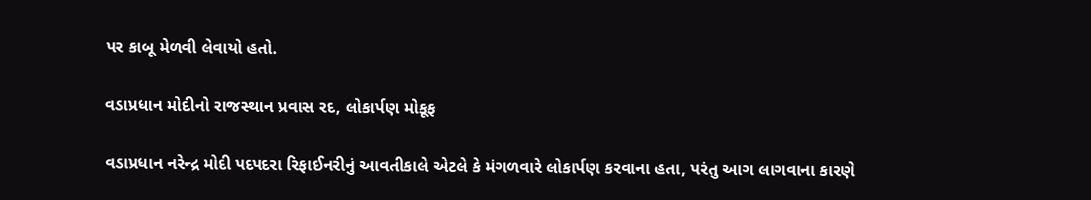પર કાબૂ મેળવી લેવાયો હતો.

વડાપ્રધાન મોદીનો રાજસ્થાન પ્રવાસ રદ, લોકાર્પણ મોકૂફ

વડાપ્રધાન નરેન્દ્ર મોદી પદપદરા રિફાઈનરીનું આવતીકાલે એટલે કે મંગળવારે લોકાર્પણ કરવાના હતા, પરંતુ આગ લાગવાના કારણે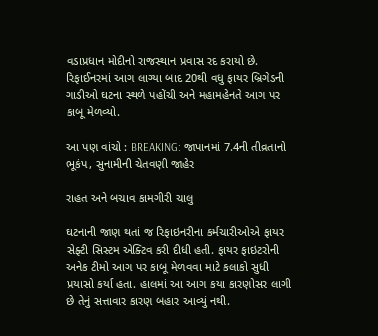વડાપ્રધાન મોદીનો રાજસ્થાન પ્રવાસ રદ કરાયો છે. રિફાઈનરમાં આગ લાગ્યા બાદ 20થી વધુ ફાયર બ્રિગેડની ગાડીઓ ઘટના સ્થળે પહોંચી અને મહામહેનતે આગ પર કાબૂ મેળવ્યો.

આ પણ વાંચો : BREAKING: જાપાનમાં 7.4ની તીવ્રતાનો ભૂકંપ, સુનામીની ચેતવણી જાહેર

રાહત અને બચાવ કામગીરી ચાલુ

ઘટનાની જાણ થતાં જ રિફાઇનરીના કર્મચારીઓએ ફાયર સેફ્ટી સિસ્ટમ એક્ટિવ કરી દીધી હતી. ફાયર ફાઇટરોની અનેક ટીમો આગ પર કાબૂ મેળવવા માટે કલાકો સુધી પ્રયાસો કર્યા હતા. હાલમાં આ આગ કયા કારણોસર લાગી છે તેનું સત્તાવાર કારણ બહાર આવ્યું નથી.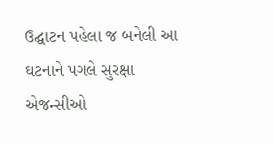ઉદ્ઘાટન પહેલા જ બનેલી આ ઘટનાને પગલે સુરક્ષા એજન્સીઓ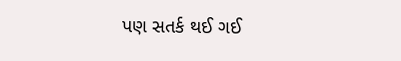પણ સતર્ક થઈ ગઈ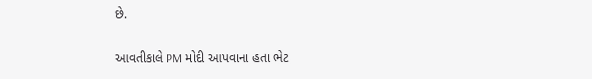છે.

આવતીકાલે PM મોદી આપવાના હતા ભેટ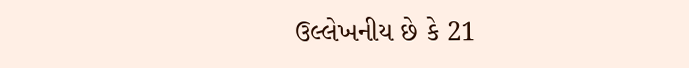ઉલ્લેખનીય છે કે 21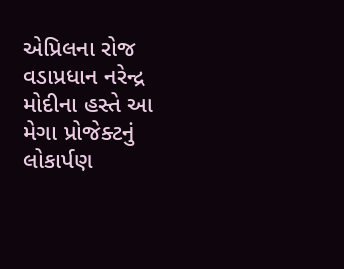એપ્રિલના રોજ વડાપ્રધાન નરેન્દ્ર મોદીના હસ્તે આ મેગા પ્રોજેક્ટનું લોકાર્પણ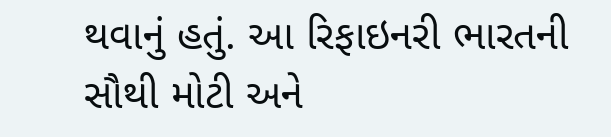થવાનું હતું. આ રિફાઇનરી ભારતની સૌથી મોટી અને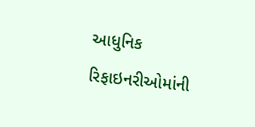આધુનિક રિફાઇનરીઓમાંની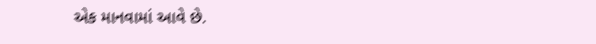એક માનવામાં આવે છે.